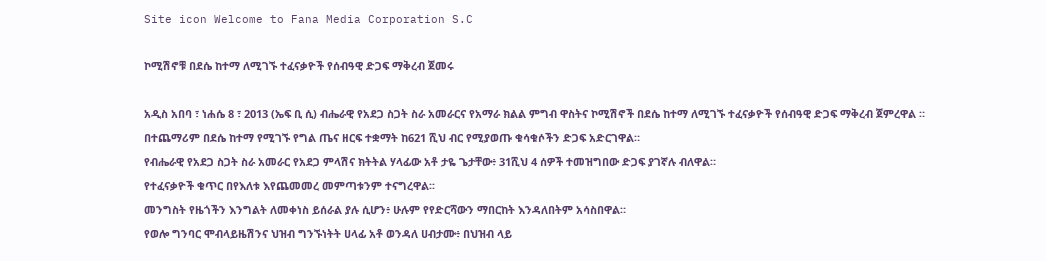Site icon Welcome to Fana Media Corporation S.C

ኮሚሽኖቹ በደሴ ከተማ ለሚገኙ ተፈናቃዮች የሰብዓዊ ድጋፍ ማቅረብ ጀመሩ

አዲስ አበባ ፣ ነሐሴ 8 ፣ 2013 (ኤፍ ቢ ሲ) ብሔራዊ የአደጋ ስጋት ስራ አመራርና የአማራ ክልል ምግብ ዋስትና ኮሚሽኖች በደሴ ከተማ ለሚገኙ ተፈናቃዮች የሰብዓዊ ድጋፍ ማቅረብ ጀምረዋል ።
በተጨማሪም በደሴ ከተማ የሚገኙ የግል ጤና ዘርፍ ተቋማት ከ621 ሺህ ብር የሚያወጡ ቁሳቁሶችን ድጋፍ አድርገዋል።
የብሔራዊ የአደጋ ስጋት ስራ አመራር የአደጋ ምላሽና ክትትል ሃላፊው አቶ ታዬ ጌታቸው፥ 31ሺህ 4 ሰዎች ተመዝግበው ድጋፍ ያገኛሉ ብለዋል።
የተፈናቃዮች ቁጥር በየእለቱ እየጨመመረ መምጣቱንም ተናግረዋል፡፡
መንግስት የዜጎችን እንግልት ለመቀነስ ይሰራል ያሉ ሲሆን፥ ሁሉም የየድርሻውን ማበርከት እንዳለበትም አሳስበዋል።
የወሎ ግንባር ሞብላይዜሽንና ህዝብ ግንኙነትት ሀላፊ አቶ ወንዳለ ሀብታሙ፥ በህዝብ ላይ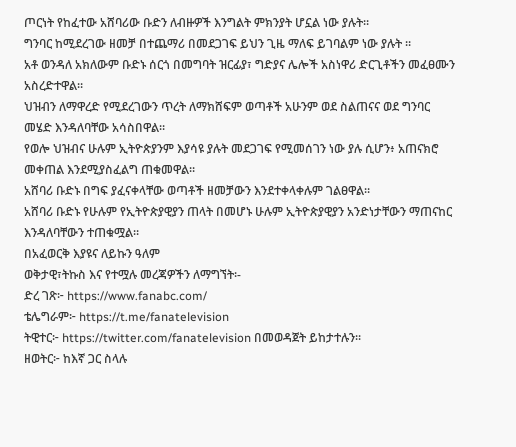ጦርነት የከፈተው አሸባሪው ቡድን ለብዙዎች እንግልት ምክንያት ሆኗል ነው ያሉት።
ግንባር ከሚደረገው ዘመቻ በተጨማሪ በመደጋገፍ ይህን ጊዜ ማለፍ ይገባልም ነው ያሉት ።
አቶ ወንዳለ አክለውም ቡድኑ ሰርጎ በመግባት ዝርፊያ፣ ግድያና ሌሎች አስነዋሪ ድርጊቶችን መፈፀሙን አስረድተዋል።
ህዝብን ለማዋረድ የሚደረገውን ጥረት ለማክሸፍም ወጣቶች አሁንም ወደ ስልጠናና ወደ ግንባር መሄድ እንዳለባቸው አሳስበዋል።
የወሎ ህዝብና ሁሉም ኢትዮጵያንም እያሳዩ ያሉት መደጋገፍ የሚመሰገን ነው ያሉ ሲሆን፥ አጠናክሮ መቀጠል እንደሚያስፈልግ ጠቁመዋል።
አሸባሪ ቡድኑ በግፍ ያፈናቀላቸው ወጣቶች ዘመቻውን እንደተቀላቀሉም ገልፀዋል።
አሸባሪ ቡድኑ የሁሉም የኢትዮጵያዊያን ጠላት በመሆኑ ሁሉም ኢትዮጵያዊያን አንድነታቸውን ማጠናከር እንዳለባቸውን ተጠቁሟል።
በአፈወርቅ እያዩና ለይኩን ዓለም
ወቅታዊ፣ትኩስ እና የተሟሉ መረጃዎችን ለማግኘት፡-
ድረ ገጽ፦ https://www.fanabc.com/
ቴሌግራም፦ https://t.me/fanatelevision
ትዊተር፦ https://twitter.com/fanatelevision በመወዳጀት ይከታተሉን፡፡
ዘወትር፦ ከእኛ ጋር ስላሉ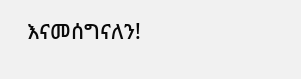እናመሰግናለን!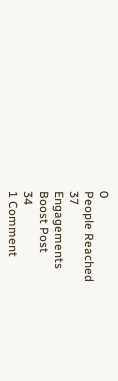0
People Reached
37
Engagements
Boost Post
34
1 Comment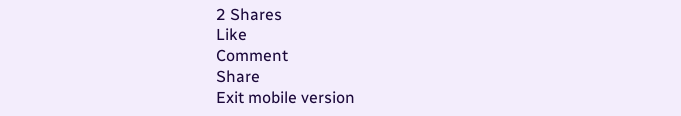2 Shares
Like
Comment
Share
Exit mobile version